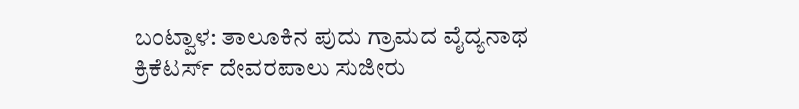ಬಂಟ್ವಾಳ: ತಾಲೂಕಿನ ಪುದು ಗ್ರಾಮದ ವೈದ್ಯನಾಥ ಕ್ರಿಕೆಟರ್ಸ್ ದೇವರಪಾಲು ಸುಜೀರು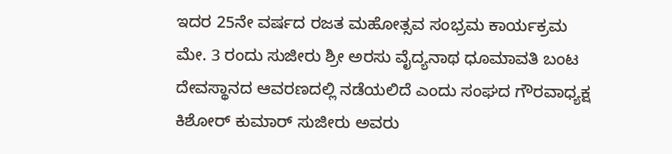ಇದರ 25ನೇ ವರ್ಷದ ರಜತ ಮಹೋತ್ಸವ ಸಂಭ್ರಮ ಕಾರ್ಯಕ್ರಮ ಮೇ. 3 ರಂದು ಸುಜೀರು ಶ್ರೀ ಅರಸು ವೈದ್ಯನಾಥ ಧೂಮಾವತಿ ಬಂಟ ದೇವಸ್ಥಾನದ ಆವರಣದಲ್ಲಿ ನಡೆಯಲಿದೆ ಎಂದು ಸಂಘದ ಗೌರವಾಧ್ಯಕ್ಷ ಕಿಶೋರ್ ಕುಮಾರ್ ಸುಜೀರು ಅವರು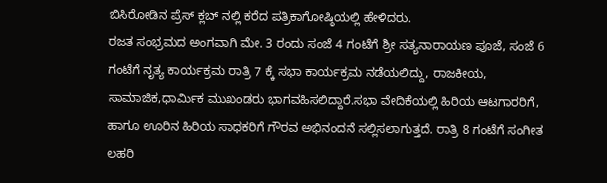ಬಿಸಿರೋಡಿನ ಪ್ರೆಸ್ ಕ್ಲಬ್ ನಲ್ಲಿ ಕರೆದ ಪತ್ರಿಕಾಗೋಷ್ಠಿಯಲ್ಲಿ ಹೇಳಿದರು.
ರಜತ ಸಂಭ್ರಮದ ಅಂಗವಾಗಿ ಮೇ. 3 ರಂದು ಸಂಜೆ 4 ಗಂಟೆಗೆ ಶ್ರೀ ಸತ್ಯನಾರಾಯಣ ಪೂಜೆ, ಸಂಜೆ 6 ಗಂಟೆಗೆ ನೃತ್ಯ ಕಾರ್ಯಕ್ರಮ ರಾತ್ರಿ 7 ಕ್ಕೆ ಸಭಾ ಕಾರ್ಯಕ್ರಮ ನಡೆಯಲಿದ್ದು, ರಾಜಕೀಯ, ಸಾಮಾಜಿಕ,ಧಾರ್ಮಿಕ ಮುಖಂಡರು ಭಾಗವಹಿಸಲಿದ್ದಾರೆ.ಸಭಾ ವೇದಿಕೆಯಲ್ಲಿ ಹಿರಿಯ ಆಟಗಾರರಿಗೆ, ಹಾಗೂ ಊರಿನ ಹಿರಿಯ ಸಾಧಕರಿಗೆ ಗೌರವ ಅಭಿನಂದನೆ ಸಲ್ಲಿಸಲಾಗುತ್ತದೆ. ರಾತ್ರಿ 8 ಗಂಟೆಗೆ ಸಂಗೀತ
ಲಹರಿ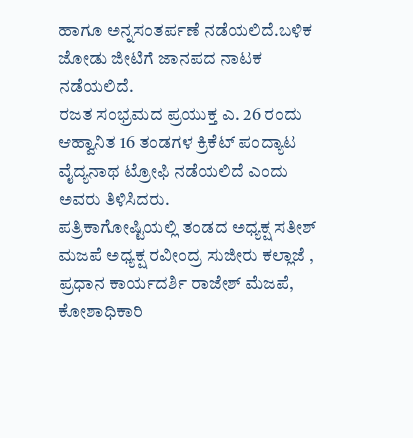ಹಾಗೂ ಅನ್ನಸಂತರ್ಪಣೆ ನಡೆಯಲಿದೆ.ಬಳಿಕ ಜೋಡು ಜೀಟಿಗೆ ಜಾನಪದ ನಾಟಕ ನಡೆಯಲಿದೆ.
ರಜತ ಸಂಭ್ರಮದ ಪ್ರಯುಕ್ತ ಎ. 26 ರಂದು ಆಹ್ವಾನಿತ 16 ತಂಡಗಳ ಕ್ರಿಕೆಟ್ ಪಂದ್ಯಾಟ ವೈದ್ಯನಾಥ ಟ್ರೋಫಿ ನಡೆಯಲಿದೆ ಎಂದು ಅವರು ತಿಳಿಸಿದರು.
ಪತ್ರಿಕಾಗೋಷ್ಟಿಯಲ್ಲಿ ತಂಡದ ಅಧ್ಯಕ್ಷ ಸತೀಶ್ ಮಜಪೆ ಅಧ್ಯಕ್ಷ ರವೀಂದ್ರ ಸುಜೀರು ಕಲ್ಲಾಜೆ , ಪ್ರಧಾನ ಕಾರ್ಯದರ್ಶಿ ರಾಜೇಶ್ ಮೆಜಪೆ, ಕೋಶಾಧಿಕಾರಿ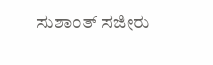ಸುಶಾಂತ್ ಸಜೀರು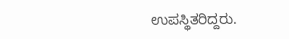ಉಪಸ್ಥಿತರಿದ್ದರು.